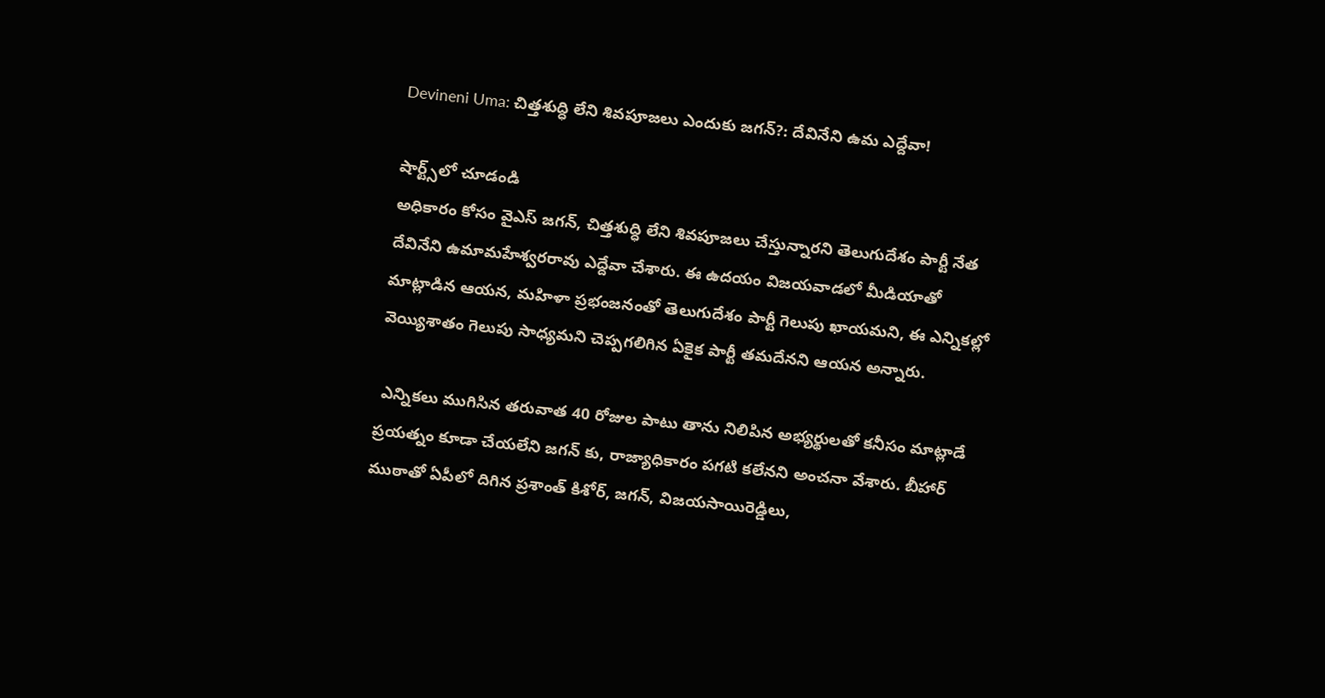Devineni Uma: చిత్తశుద్ధి లేని శివపూజలు ఎందుకు జగన్?: దేవినేని ఉమ ఎద్దేవా!

షార్ట్స్‌లో చూడండి
అధికారం కోసం వైఎస్ జగన్, చిత్తశుద్ధి లేని శివపూజలు చేస్తున్నారని తెలుగుదేశం పార్టీ నేత దేవినేని ఉమామహేశ్వరరావు ఎద్దేవా చేశారు. ఈ ఉదయం విజయవాడలో మీడియాతో మాట్లాడిన ఆయన, మహిళా ప్రభంజనంతో తెలుగుదేశం పార్టీ గెలుపు ఖాయమని, ఈ ఎన్నికల్లో వెయ్యిశాతం గెలుపు సాధ్యమని చెప్పగలిగిన ఏకైక పార్టీ తమదేనని ఆయన అన్నారు.

 ఎన్నికలు ముగిసిన తరువాత 40 రోజుల పాటు తాను నిలిపిన అభ్యర్థులతో కనీసం మాట్లాడే ప్రయత్నం కూడా చేయలేని జగన్ కు, రాజ్యాధికారం పగటి కలేనని అంచనా వేశారు. బీహార్ ముఠాతో ఏపీలో దిగిన ప్రశాంత్ కిశోర్, జగన్, విజయసాయిరెడ్డిలు,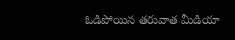ఓడిపోయిన తరువాత మీడియా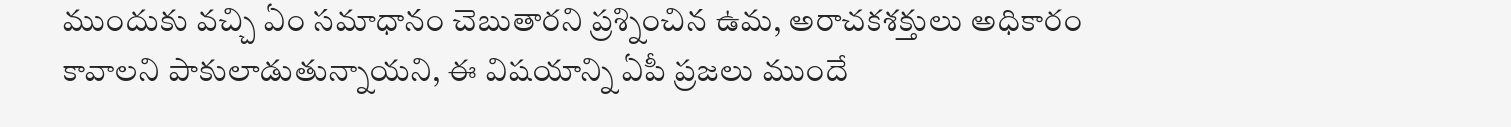ముందుకు వచ్చి ఏం సమాధానం చెబుతారని ప్రశ్నించిన ఉమ, అరాచకశక్తులు అధికారం కావాలని పాకులాడుతున్నాయని, ఈ విషయాన్ని ఏపీ ప్రజలు ముందే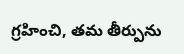గ్రహించి, తమ తీర్పును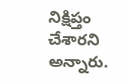నిక్షిప్తం చేశారని అన్నారు.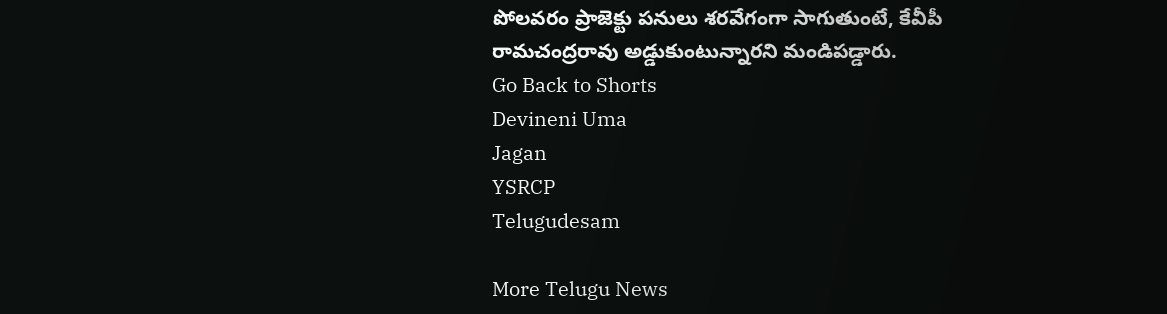పోలవరం ప్రాజెక్టు పనులు శరవేగంగా సాగుతుంటే, కేవీపీ రామచంద్రరావు అడ్డుకుంటున్నారని మండిపడ్డారు.
Go Back to Shorts
Devineni Uma
Jagan
YSRCP
Telugudesam

More Telugu News